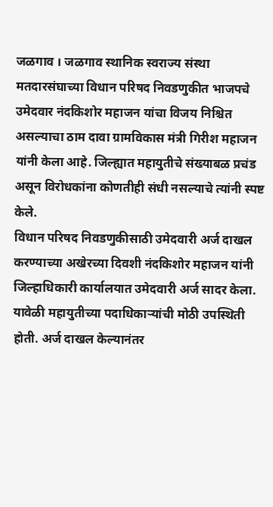जळगाव । जळगाव स्थानिक स्वराज्य संस्था मतदारसंघाच्या विधान परिषद निवडणुकीत भाजपचे उमेदवार नंदकिशोर महाजन यांचा विजय निश्चित असल्याचा ठाम दावा ग्रामविकास मंत्री गिरीश महाजन यांनी केला आहे. जिल्ह्यात महायुतीचे संख्याबळ प्रचंड असून विरोधकांना कोणतीही संधी नसल्याचे त्यांनी स्पष्ट केले.
विधान परिषद निवडणुकीसाठी उमेदवारी अर्ज दाखल करण्याच्या अखेरच्या दिवशी नंदकिशोर महाजन यांनी जिल्हाधिकारी कार्यालयात उमेदवारी अर्ज सादर केला. यावेळी महायुतीच्या पदाधिकाऱ्यांची मोठी उपस्थिती होती. अर्ज दाखल केल्यानंतर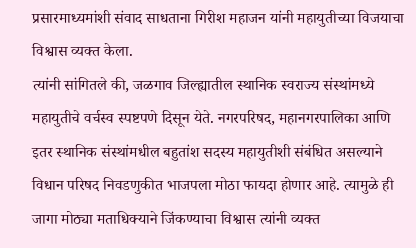प्रसारमाध्यमांशी संवाद साधताना गिरीश महाजन यांनी महायुतीच्या विजयाचा विश्वास व्यक्त केला.
त्यांनी सांगितले की, जळगाव जिल्ह्यातील स्थानिक स्वराज्य संस्थांमध्ये महायुतीचे वर्चस्व स्पष्टपणे दिसून येते. नगरपरिषद, महानगरपालिका आणि इतर स्थानिक संस्थांमधील बहुतांश सदस्य महायुतीशी संबंधित असल्याने विधान परिषद निवडणुकीत भाजपला मोठा फायदा होणार आहे. त्यामुळे ही जागा मोठ्या मताधिक्याने जिंकण्याचा विश्वास त्यांनी व्यक्त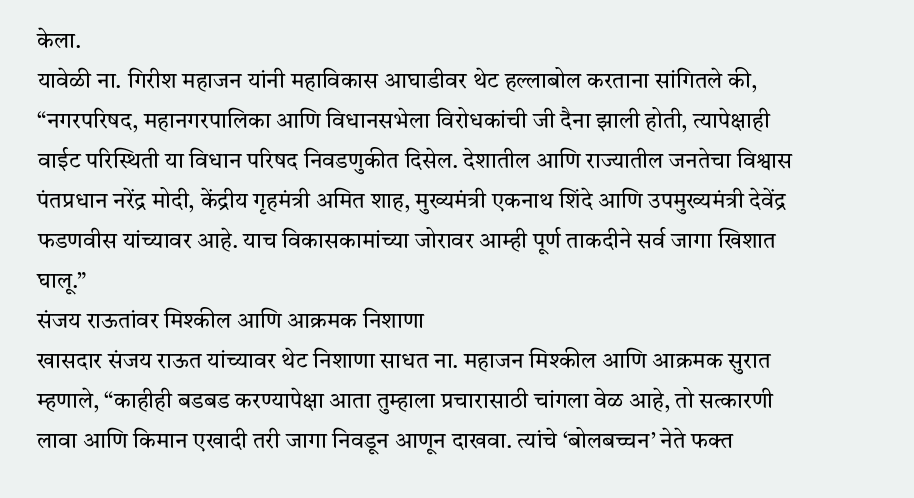केला.
यावेळी ना. गिरीश महाजन यांनी महाविकास आघाडीवर थेट हल्लाबोल करताना सांगितले की, “नगरपरिषद, महानगरपालिका आणि विधानसभेला विरोधकांची जी दैना झाली होती, त्यापेक्षाही वाईट परिस्थिती या विधान परिषद निवडणुकीत दिसेल. देशातील आणि राज्यातील जनतेचा विश्वास पंतप्रधान नरेंद्र मोदी, केंद्रीय गृहमंत्री अमित शाह, मुख्यमंत्री एकनाथ शिंदे आणि उपमुख्यमंत्री देवेंद्र फडणवीस यांच्यावर आहे. याच विकासकामांच्या जोरावर आम्ही पूर्ण ताकदीने सर्व जागा खिशात घालू.”
संजय राऊतांवर मिश्कील आणि आक्रमक निशाणा
खासदार संजय राऊत यांच्यावर थेट निशाणा साधत ना. महाजन मिश्कील आणि आक्रमक सुरात म्हणाले, “काहीही बडबड करण्यापेक्षा आता तुम्हाला प्रचारासाठी चांगला वेळ आहे, तो सत्कारणी लावा आणि किमान एखादी तरी जागा निवडून आणून दाखवा. त्यांचे ‘बोलबच्चन’ नेते फक्त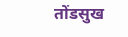तोंडसुख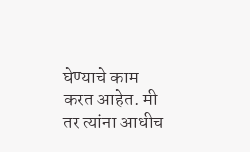घेण्याचे काम करत आहेत. मी तर त्यांना आधीच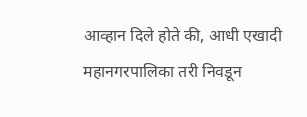आव्हान दिले होते की, आधी एखादी महानगरपालिका तरी निवडून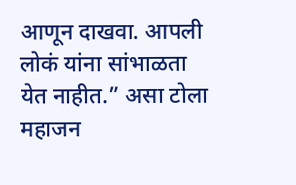आणून दाखवा. आपली लोकं यांना सांभाळता येत नाहीत.” असा टोला महाजन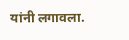यांनी लगावला.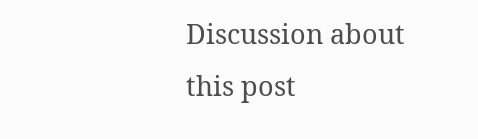Discussion about this post